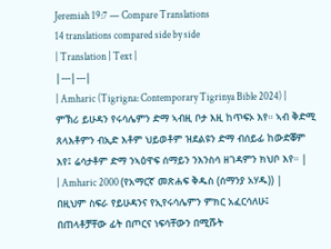Jeremiah 19:7 — Compare Translations
14 translations compared side by side
| Translation | Text |
|---|---|
| Amharic (Tigrigna: Contemporary Tigrinya Bible 2024) | ምኽሪ ይሁዳን የሩሳሌምን ድማ ኣብዚ ቦታ እዚ ከጥፍኦ እየ። ኣብ ቅድሚ ጸላእቶምን ብኢድ እቶም ህይወቶም ዝደልዩን ድማ ብሰይፊ ከውድቖም እየ፤ ሬሳታቶም ድማ ንኣዕዋፍ ሰማይን ንእንስሳ ዘገዳምን ክህቦ እየ። |
| Amharic 2000 (የአማርኛ መጽሐፍ ቅዱስ (ሰማንያ አሃዱ)) | በዚህም ስፍራ የይሁዳንና የኢየሩሳሌምን ምክር አፈርሳለሁ፤ በጠላቶቻቸው ፊት በጦርና ነፍሳቸውን በሚሹት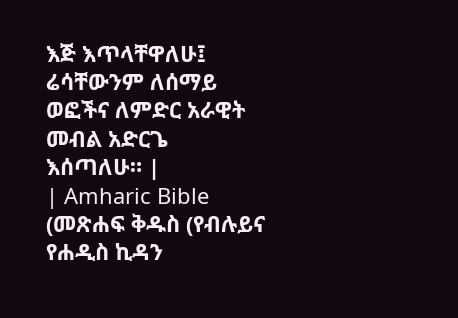እጅ እጥላቸዋለሁ፤ ሬሳቸውንም ለሰማይ ወፎችና ለምድር አራዊት መብል አድርጌ እሰጣለሁ። |
| Amharic Bible (መጽሐፍ ቅዱስ (የብሉይና የሐዲስ ኪዳን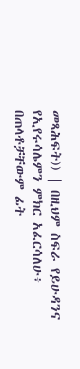መጻሕፍት)) | በዚህም ስፍራ የይሁዳንና የኢየሩሳሌምን ምክር አፈርሳለሁ፥ በጠላቶቻቸውም ፊት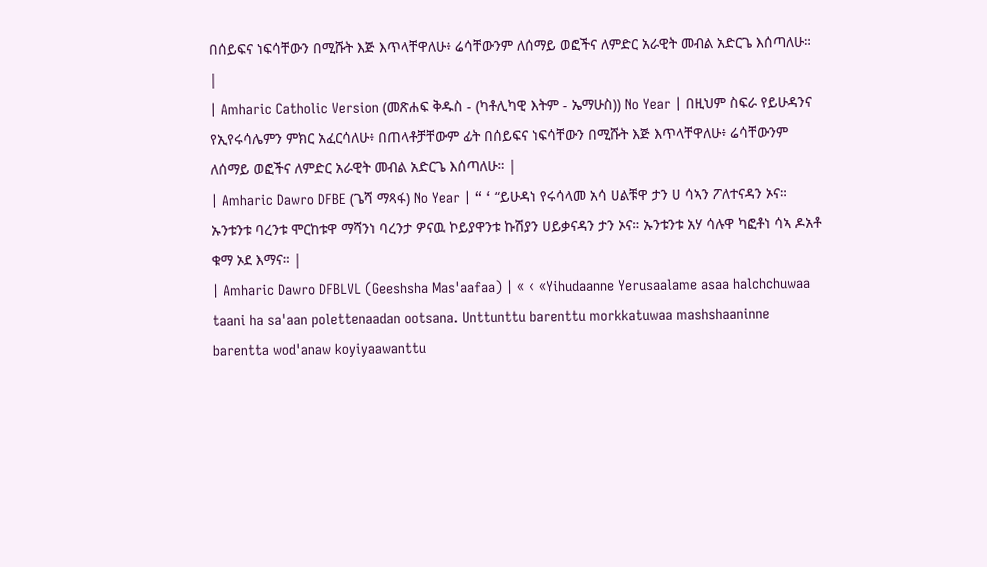በሰይፍና ነፍሳቸውን በሚሹት እጅ እጥላቸዋለሁ፥ ሬሳቸውንም ለሰማይ ወፎችና ለምድር አራዊት መብል አድርጌ እሰጣለሁ። |
| Amharic Catholic Version (መጽሐፍ ቅዱስ - (ካቶሊካዊ እትም - ኤማሁስ)) No Year | በዚህም ስፍራ የይሁዳንና የኢየሩሳሌምን ምክር አፈርሳለሁ፥ በጠላቶቻቸውም ፊት በሰይፍና ነፍሳቸውን በሚሹት እጅ እጥላቸዋለሁ፥ ሬሳቸውንም ለሰማይ ወፎችና ለምድር አራዊት መብል አድርጌ እሰጣለሁ። |
| Amharic Dawro DFBE (ጌሻ ማጻፋ) No Year | “ ‘ “ይሁዳነ የሩሳላመ አሳ ሀልቹዋ ታን ሀ ሳኣን ፖለተናዳን ኦና። ኡንቱንቱ ባረንቱ ሞርከቱዋ ማሻንነ ባረንታ ዎናዉ ኮይያዋንቱ ኩሽያን ሀይቃናዳን ታን ኦና። ኡንቱንቱ አሃ ሳሉዋ ካፎቶነ ሳኣ ዶአቶ ቁማ ኦደ እማና። |
| Amharic Dawro DFBLVL (Geeshsha Mas'aafaa) | « ‹ «Yihudaanne Yerusaalame asaa halchchuwaa taani ha sa'aan polettenaadan ootsana. Unttunttu barenttu morkkatuwaa mashshaaninne barentta wod'anaw koyiyaawanttu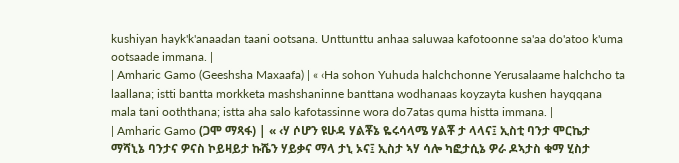kushiyan hayk'k'anaadan taani ootsana. Unttunttu anhaa saluwaa kafotoonne sa'aa do'atoo k'uma ootsaade immana. |
| Amharic Gamo (Geeshsha Maxaafa) | « ‹Ha sohon Yuhuda halchchonne Yerusalaame halchcho ta laallana; istti bantta morkketa mashshaninne banttana wodhanaas koyzayta kushen hayqqana mala tani ooththana; istta aha salo kafotassinne wora do7atas quma histta immana. |
| Amharic Gamo (ጋሞ ማጻፋ) | « ‹ሃ ሶሆን ዩሁዳ ሃልቾኔ ዬሩሳላሜ ሃልቾ ታ ላላና፤ ኢስቲ ባንታ ሞርኬታ ማሻኒኔ ባንታና ዎናስ ኮይዛይታ ኩሼን ሃይቃና ማላ ታኒ ኦና፤ ኢስታ ኣሃ ሳሎ ካፎታሲኔ ዎራ ዶኣታስ ቁማ ሂስታ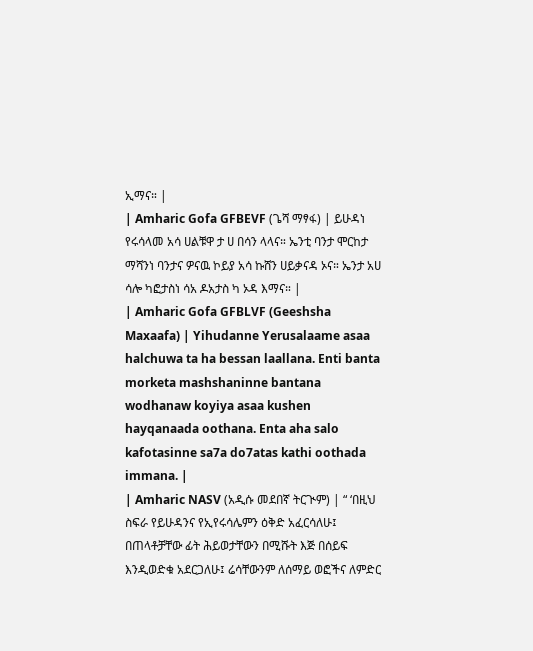ኢማና። |
| Amharic Gofa GFBEVF (ጌሻ ማፃፋ) | ይሁዳነ የሩሳላመ አሳ ሀልቹዋ ታ ሀ በሳን ላላና። ኤንቲ ባንታ ሞርከታ ማሻንነ ባንታና ዎናዉ ኮይያ አሳ ኩሸን ሀይቃናዳ ኦና። ኤንታ አሀ ሳሎ ካፎታስነ ሳአ ዶአታስ ካ ኦዳ እማና። |
| Amharic Gofa GFBLVF (Geeshsha Maxaafa) | Yihudanne Yerusalaame asaa halchuwa ta ha bessan laallana. Enti banta morketa mashshaninne bantana wodhanaw koyiya asaa kushen hayqanaada oothana. Enta aha salo kafotasinne sa7a do7atas kathi oothada immana. |
| Amharic NASV (አዲሱ መደበኛ ትርጒም) | “ ‘በዚህ ስፍራ የይሁዳንና የኢየሩሳሌምን ዕቅድ አፈርሳለሁ፤ በጠላቶቻቸው ፊት ሕይወታቸውን በሚሹት እጅ በሰይፍ እንዲወድቁ አደርጋለሁ፤ ሬሳቸውንም ለሰማይ ወፎችና ለምድር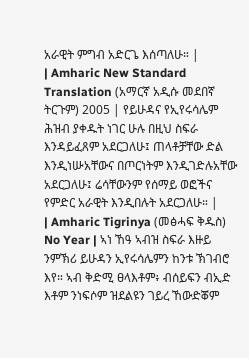አራዊት ምግብ አድርጌ እሰጣለሁ። |
| Amharic New Standard Translation (አማርኛ አዲሱ መደበኛ ትርጉም) 2005 | የይሁዳና የኢየሩሳሌም ሕዝብ ያቀዱት ነገር ሁሉ በዚህ ስፍራ እንዳይፈጸም አደርጋለሁ፤ ጠላቶቻቸው ድል እንዲነሡአቸውና በጦርነትም እንዲገድሉአቸው አደርጋለሁ፤ ሬሳቸውንም የሰማይ ወፎችና የምድር አራዊት እንዲበሉት አደርጋለሁ። |
| Amharic Tigrinya (መፅሓፍ ቅዱስ) No Year | ኣነ ኸዓ ኣብዝ ስፍራ እዙይ ንምኽሪ ይሁዳን ኢየሩሳሌምን ከንቱ ኽገብሮ እየ። ኣብ ቅድሚ ፀላእቶም፥ ብሰይፍን ብኢድ እቶም ንነፍሶም ዝደልዩን ገይረ ኸውድቖም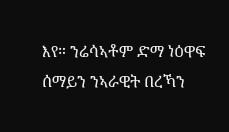እየ። ንሬሳኣቶም ድማ ነዕዋፍ ሰማይን ንኣራዊት በረኻን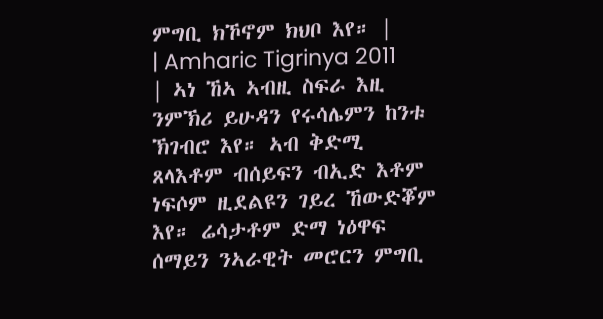ምግቢ ክኾኖም ክህቦ እየ። |
| Amharic Tigrinya 2011 | ኣነ ኸኣ ኣብዚ ስፍራ እዚ ንምኽሪ ይሁዳን የሩሳሌምን ከንቱ ኽገብሮ እየ። ኣብ ቅድሚ ጸላእቶም ብሰይፍን ብኢድ እቶም ነፍሶም ዚደልዩን ገይረ ኸውድቖም እየ። ሬሳታቶም ድማ ነዕዋፍ ሰማይን ንኣራዊት መሮርን ምግቢ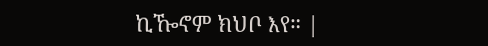ኪዀኖም ክህቦ እየ። |